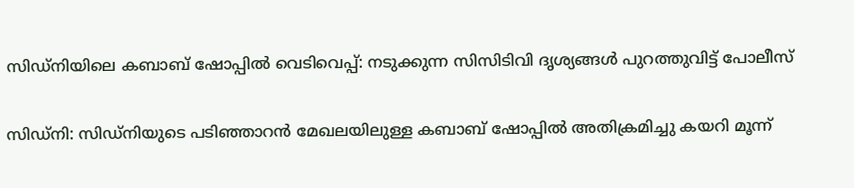സിഡ്‌നിയിലെ കബാബ് ഷോപ്പിൽ വെടിവെപ്പ്: നടുക്കുന്ന സിസിടിവി ദൃശ്യങ്ങൾ പുറത്തുവിട്ട് പോലീസ്

സിഡ്‌നി: സിഡ്‌നിയുടെ പടിഞ്ഞാറൻ മേഖലയിലുള്ള കബാബ് ഷോപ്പിൽ അതിക്രമിച്ചു കയറി മൂന്ന്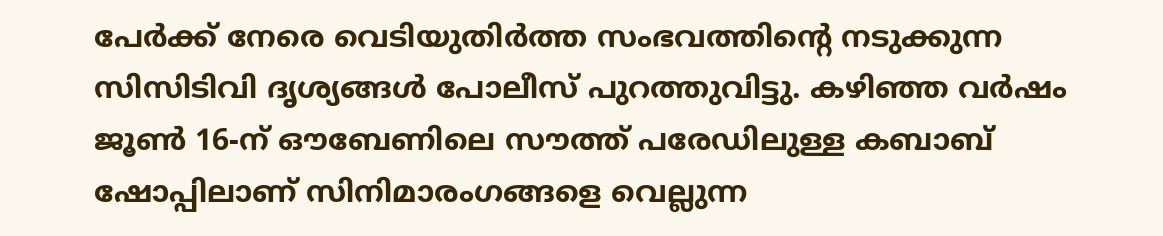പേർക്ക് നേരെ വെടിയുതിർത്ത സംഭവത്തിന്റെ നടുക്കുന്ന സിസിടിവി ദൃശ്യങ്ങൾ പോലീസ് പുറത്തുവിട്ടു. കഴിഞ്ഞ വർഷം ജൂൺ 16-ന് ഔബേണിലെ സൗത്ത് പരേഡിലുള്ള കബാബ് ഷോപ്പിലാണ് സിനിമാരംഗങ്ങളെ വെല്ലുന്ന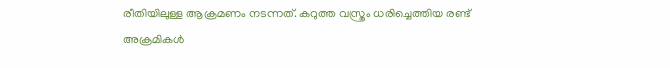രീതിയിലുള്ള ആക്രമണം നടന്നത്. കറുത്ത വസ്ത്രം ധരിച്ചെത്തിയ രണ്ട് അക്രമികൾ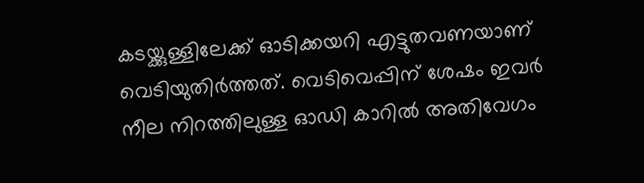കടയ്ക്കുള്ളിലേക്ക് ഓടിക്കയറി എട്ടുതവണയാണ് വെടിയുതിർത്തത്. വെടിവെപ്പിന് ശേഷം ഇവർ നീല നിറത്തിലുള്ള ഓഡി കാറിൽ അതിവേഗം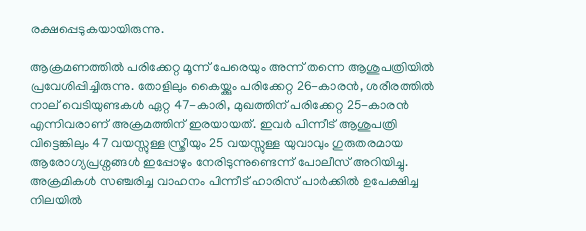രക്ഷപ്പെടുകയായിരുന്നു.

ആക്രമണത്തിൽ പരിക്കേറ്റ മൂന്ന് പേരെയും അന്ന് തന്നെ ആശുപത്രിയിൽ പ്രവേശിപ്പിച്ചിരുന്നു. തോളിലും കൈയ്ക്കും പരിക്കേറ്റ 26-കാരൻ, ശരീരത്തിൽ നാല് വെടിയുണ്ടകൾ ഏറ്റ 47-കാരി, മുഖത്തിന് പരിക്കേറ്റ 25-കാരൻ എന്നിവരാണ് അക്രമത്തിന് ഇരയായത്. ഇവർ പിന്നീട് ആശുപത്രി വിട്ടെങ്കിലും 47 വയസ്സുള്ള സ്ത്രീയും 25 വയസ്സുള്ള യുവാവും ഗുരുതരമായ ആരോഗ്യപ്രശ്നങ്ങൾ ഇപ്പോഴും നേരിടുന്നുണ്ടെന്ന് പോലീസ് അറിയിച്ചു. അക്രമികൾ സഞ്ചരിച്ച വാഹനം പിന്നീട് ഹാരിസ് പാർക്കിൽ ഉപേക്ഷിച്ച നിലയിൽ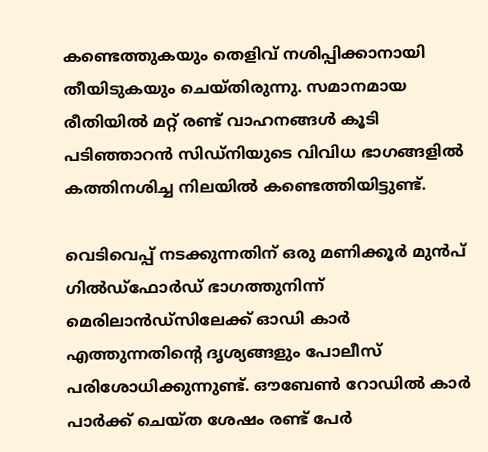കണ്ടെത്തുകയും തെളിവ് നശിപ്പിക്കാനായി തീയിടുകയും ചെയ്തിരുന്നു. സമാനമായ രീതിയിൽ മറ്റ് രണ്ട് വാഹനങ്ങൾ കൂടി പടിഞ്ഞാറൻ സിഡ്‌നിയുടെ വിവിധ ഭാഗങ്ങളിൽ കത്തിനശിച്ച നിലയിൽ കണ്ടെത്തിയിട്ടുണ്ട്.

വെടിവെപ്പ് നടക്കുന്നതിന് ഒരു മണിക്കൂർ മുൻപ് ഗിൽഡ്‌ഫോർഡ് ഭാഗത്തുനിന്ന് മെരിലാൻഡ്‌സിലേക്ക് ഓഡി കാർ എത്തുന്നതിന്റെ ദൃശ്യങ്ങളും പോലീസ് പരിശോധിക്കുന്നുണ്ട്. ഔബേൺ റോഡിൽ കാർ പാർക്ക് ചെയ്ത ശേഷം രണ്ട് പേർ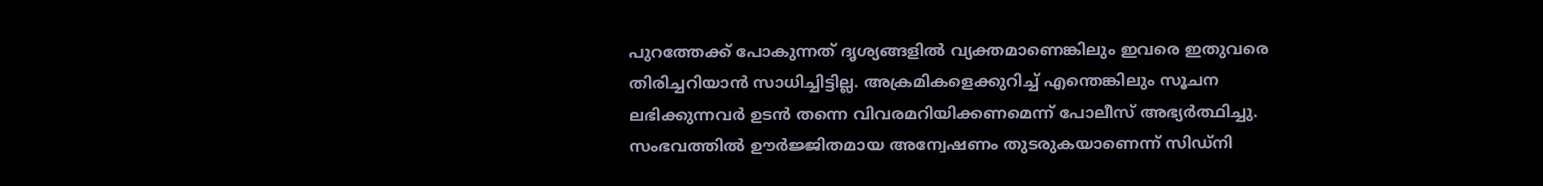പുറത്തേക്ക് പോകുന്നത് ദൃശ്യങ്ങളിൽ വ്യക്തമാണെങ്കിലും ഇവരെ ഇതുവരെ തിരിച്ചറിയാൻ സാധിച്ചിട്ടില്ല. അക്രമികളെക്കുറിച്ച് എന്തെങ്കിലും സൂചന ലഭിക്കുന്നവർ ഉടൻ തന്നെ വിവരമറിയിക്കണമെന്ന് പോലീസ് അഭ്യർത്ഥിച്ചു. സംഭവത്തിൽ ഊർജ്ജിതമായ അന്വേഷണം തുടരുകയാണെന്ന് സിഡ്‌നി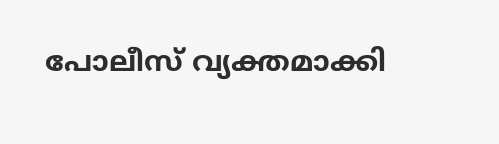പോലീസ് വ്യക്തമാക്കി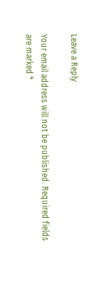Leave a Reply

Your email address will not be published. Required fields are marked *